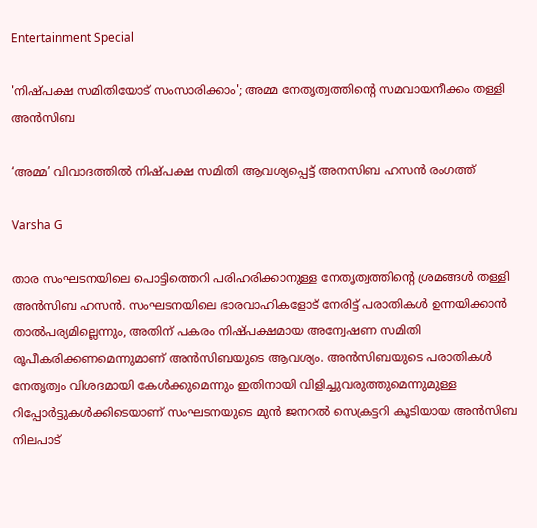Entertainment Special

'നിഷ്പക്ഷ സമിതിയോട് സംസാരിക്കാം'; അമ്മ നേതൃത്വത്തിന്റെ സമവായനീക്കം തള്ളി അന്‍സിബ

‘അമ്മ’ വിവാദത്തിൽ നിഷ്പക്ഷ സമിതി ആവശ്യപ്പെട്ട് അനസിബ ഹസൻ രംഗത്ത്

Varsha G

താര സംഘടനയിലെ പൊട്ടിത്തെറി പരിഹരിക്കാനുള്ള നേതൃത്വത്തിന്റെ ശ്രമങ്ങള്‍ തള്ളി അന്‍സിബ ഹസന്‍. സംഘടനയിലെ ഭാരവാഹികളോട് നേരിട്ട് പരാതികള്‍ ഉന്നയിക്കാന്‍ താല്‍പര്യമില്ലെന്നും, അതിന് പകരം നിഷ്പക്ഷമായ അന്വേഷണ സമിതി രൂപീകരിക്കണമെന്നുമാണ് അന്‍സിബയുടെ ആവശ്യം. അന്‍സിബയുടെ പരാതികള്‍ നേതൃത്വം വിശദമായി കേള്‍ക്കുമെന്നും ഇതിനായി വിളിച്ചുവരുത്തുമെന്നുമുള്ള റിപ്പോര്‍ട്ടുകള്‍ക്കിടെയാണ് സംഘടനയുടെ മുന്‍ ജനറല്‍ സെക്രട്ടറി കൂടിയായ അന്‍സിബ നിലപാട്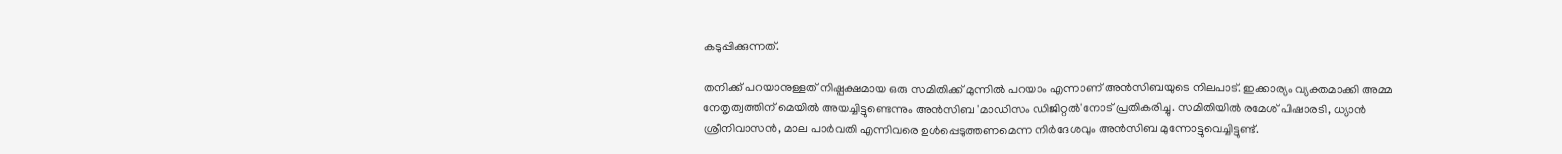കടുപ്പിക്കുന്നത്.

തനിക്ക് പറയാനുള്ളത് നിഷ്പക്ഷമായ ഒരു സമിതിക്ക് മുന്നില്‍ പറയാം എന്നാണ് അന്‍സിബയുടെ നിലപാട്. ഇക്കാര്യം വ്യക്തമാക്കി അമ്മ നേതൃത്വത്തിന് മെയില്‍ അയച്ചിട്ടുണ്ടെന്നും അന്‍സിബ 'മാഡിസം ഡിജിറ്റല്‍'നോട് പ്രതികരിച്ചു. സമിതിയില്‍ രമേശ് പിഷാരടി, ധ്യാന്‍ ശ്രീനിവാസന്‍, മാല പാര്‍വതി എന്നിവരെ ഉള്‍പ്പെടുത്തണമെന്ന നിര്‍ദേശവും അന്‍സിബ മുന്നോട്ടുവെച്ചിട്ടുണ്ട്.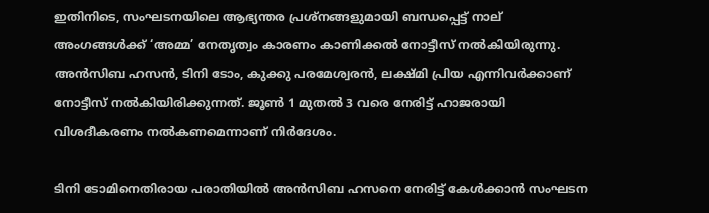ഇതിനിടെ, സംഘടനയിലെ ആഭ്യന്തര പ്രശ്നങ്ങളുമായി ബന്ധപ്പെട്ട് നാല് അംഗങ്ങൾക്ക് ‘അമ്മ’ നേതൃത്വം കാരണം കാണിക്കൽ നോട്ടീസ് നൽകിയിരുന്നു. അൻസിബ ഹസൻ, ടിനി ടോം, കുക്കു പരമേശ്വരൻ, ലക്ഷ്മി പ്രിയ എന്നിവർക്കാണ് നോട്ടീസ് നൽകിയിരിക്കുന്നത്. ജൂൺ 1 മുതൽ 3 വരെ നേരിട്ട് ഹാജരായി വിശദീകരണം നൽകണമെന്നാണ് നിർദേശം.

ടിനി ടോമിനെതിരായ പരാതിയിൽ അൻസിബ ഹസനെ നേരിട്ട് കേൾക്കാൻ സംഘടന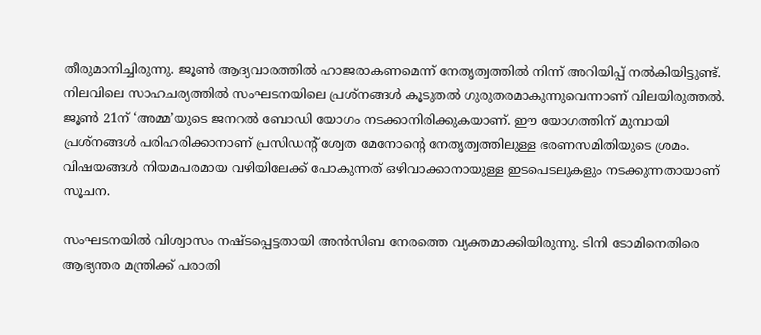തീരുമാനിച്ചിരുന്നു. ജൂൺ ആദ്യവാരത്തിൽ ഹാജരാകണമെന്ന് നേതൃത്വത്തിൽ നിന്ന് അറിയിപ്പ് നൽകിയിട്ടുണ്ട്. നിലവിലെ സാഹചര്യത്തിൽ സംഘടനയിലെ പ്രശ്നങ്ങൾ കൂടുതൽ ഗുരുതരമാകുന്നുവെന്നാണ് വിലയിരുത്തൽ. ജൂൺ 21ന് ‘അമ്മ’യുടെ ജനറൽ ബോഡി യോഗം നടക്കാനിരിക്കുകയാണ്. ഈ യോഗത്തിന് മുമ്പായി പ്രശ്നങ്ങൾ പരിഹരിക്കാനാണ് പ്രസിഡന്റ് ശ്വേത മേനോന്റെ നേതൃത്വത്തിലുള്ള ഭരണസമിതിയുടെ ശ്രമം. വിഷയങ്ങൾ നിയമപരമായ വഴിയിലേക്ക് പോകുന്നത് ഒഴിവാക്കാനായുള്ള ഇടപെടലുകളും നടക്കുന്നതായാണ് സൂചന.

സംഘടനയിൽ വിശ്വാസം നഷ്ടപ്പെട്ടതായി അൻസിബ നേരത്തെ വ്യക്തമാക്കിയിരുന്നു. ടിനി ടോമിനെതിരെ ആഭ്യന്തര മന്ത്രിക്ക് പരാതി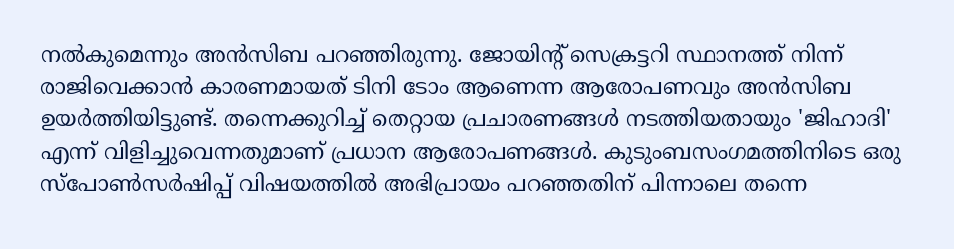നൽകുമെന്നും അൻസിബ പറഞ്ഞിരുന്നു. ജോയിന്റ് സെക്രട്ടറി സ്ഥാനത്ത് നിന്ന് രാജിവെക്കാൻ കാരണമായത് ടിനി ടോം ആണെന്ന ആരോപണവും അൻസിബ ഉയർത്തിയിട്ടുണ്ട്. തന്നെക്കുറിച്ച് തെറ്റായ പ്രചാരണങ്ങൾ നടത്തിയതായും 'ജിഹാദി' എന്ന് വിളിച്ചുവെന്നതുമാണ് പ്രധാന ആരോപണങ്ങൾ. കുടുംബസംഗമത്തിനിടെ ഒരു സ്പോൺസർഷിപ്പ് വിഷയത്തിൽ അഭിപ്രായം പറഞ്ഞതിന് പിന്നാലെ തന്നെ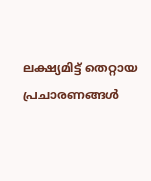ലക്ഷ്യമിട്ട് തെറ്റായ പ്രചാരണങ്ങൾ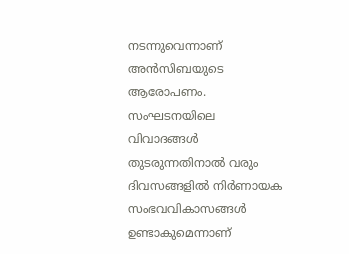നടന്നുവെന്നാണ് അൻസിബയുടെ ആരോപണം. സംഘടനയിലെ വിവാദങ്ങൾ തുടരുന്നതിനാൽ വരും ദിവസങ്ങളിൽ നിർണായക സംഭവവികാസങ്ങൾ ഉണ്ടാകുമെന്നാണ്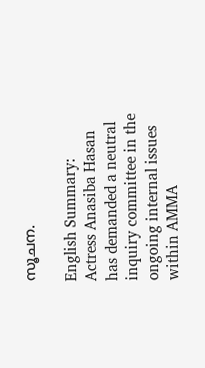സൂചന.

English Summary: Actress Anasiba Hasan has demanded a neutral inquiry committee in the ongoing internal issues within AMMA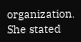organization. She stated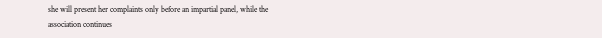she will present her complaints only before an impartial panel, while the association continues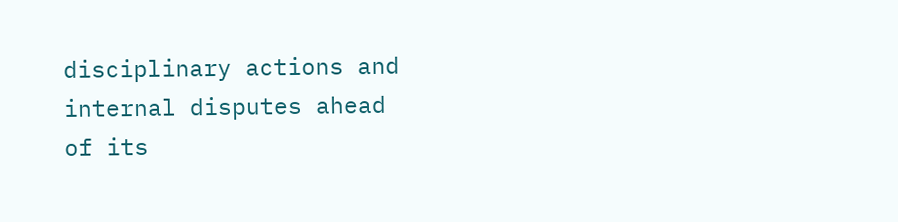disciplinary actions and internal disputes ahead of its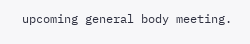upcoming general body meeting.